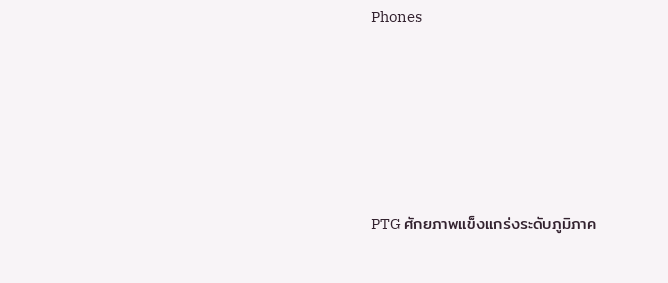Phones





PTG ศักยภาพแข็งแกร่งระดับภูมิภาค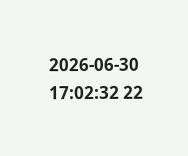2026-06-30 17:02:32 22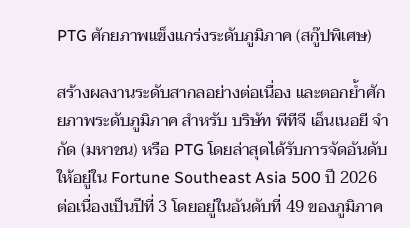PTG ศักยภาพแข็งแกร่งระดับภูมิภาค (สกู๊ปพิเศษ)

สร้างผลงานระดับสากลอย่างต่อเนื่อง และตอกย้ำศักยภาพระดับภูมิภาค สำหรับ บริษัท พีทีจี เอ็นเนอยี จำกัด (มหาชน) หรือ PTG โดยล่าสุดได้รับการจัดอันดับให้อยู่ใน Fortune Southeast Asia 500 ปี 2026 ต่อเนื่องเป็นปีที่ 3 โดยอยู่ในอันดับที่ 49 ของภูมิภาค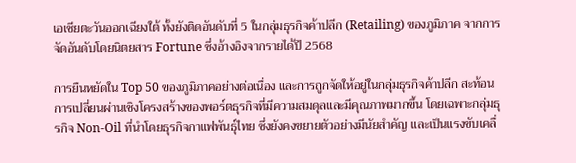เอเชียตะวันออกเฉียงใต้ ทั้งยังติดอันดับที่ 5 ในกลุ่มธุรกิจค้าปลีก (Retailing) ของภูมิภาค จากการจัดอันดับโดยนิตยสาร Fortune ซึ่งอ้างอิงจากรายได้ปี 2568

การยืนหยัดใน Top 50 ของภูมิภาคอย่างต่อเนื่อง และการถูกจัดให้อยู่ในกลุ่มธุรกิจค้าปลีก สะท้อนการเปลี่ยนผ่านเชิงโครงสร้างของพอร์ตธุรกิจที่มีความสมดุลและมีคุณภาพมากขึ้น โดยเฉพาะกลุ่มธุรกิจ Non-Oil ที่นำโดยธุรกิจกาแฟพันธุ์ไทย ซึ่งยังคงขยายตัวอย่างมีนัยสำคัญ และเป็นแรงขับเคลื่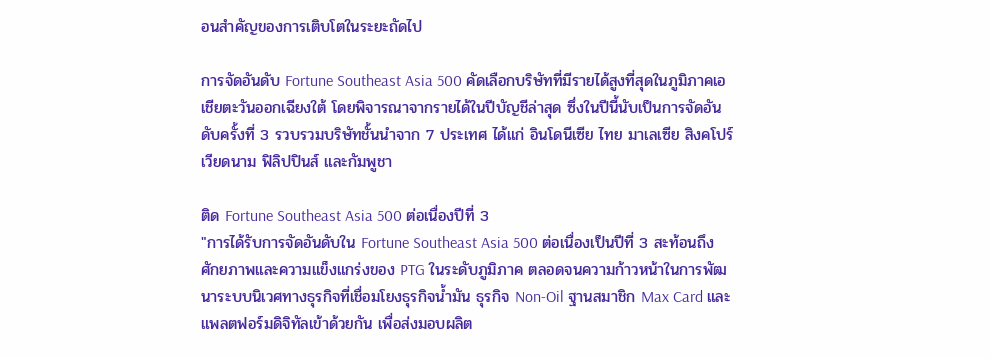อนสำคัญของการเติบโตในระยะถัดไป

การจัดอันดับ Fortune Southeast Asia 500 คัดเลือกบริษัทที่มีรายได้สูงที่สุดในภูมิภาคเอเชียตะวันออกเฉียงใต้ โดยพิจารณาจากรายได้ในปีบัญชีล่าสุด ซึ่งในปีนี้นับเป็นการจัดอันดับครั้งที่ 3 รวบรวมบริษัทชั้นนำจาก 7 ประเทศ ได้แก่ อินโดนีเซีย ไทย มาเลเซีย สิงคโปร์ เวียดนาม ฟิลิปปินส์ และกัมพูชา

ติด Fortune Southeast Asia 500 ต่อเนื่องปีที่ 3
"การได้รับการจัดอันดับใน Fortune Southeast Asia 500 ต่อเนื่องเป็นปีที่ 3 สะท้อนถึงศักยภาพและความแข็งแกร่งของ PTG ในระดับภูมิภาค ตลอดจนความก้าวหน้าในการพัฒนาระบบนิเวศทางธุรกิจที่เชื่อมโยงธุรกิจน้ำมัน ธุรกิจ Non-Oil ฐานสมาชิก Max Card และแพลตฟอร์มดิจิทัลเข้าด้วยกัน เพื่อส่งมอบผลิต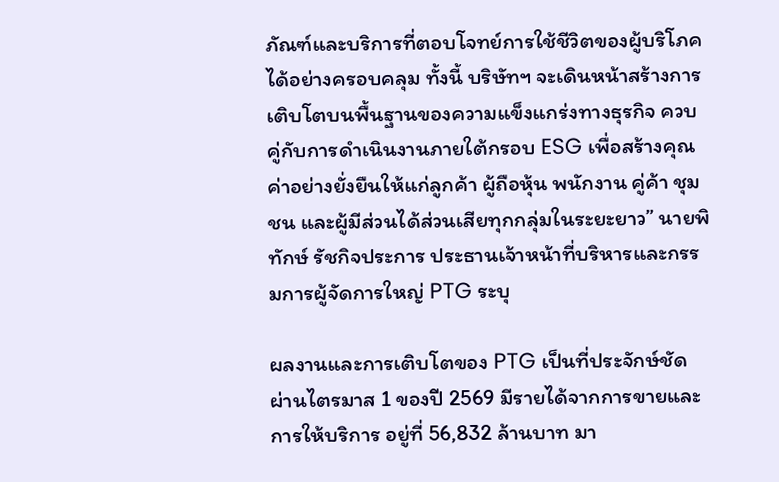ภัณฑ์และบริการที่ตอบโจทย์การใช้ชีวิตของผู้บริโภคได้อย่างครอบคลุม ทั้งนี้ บริษัทฯ จะเดินหน้าสร้างการเติบโตบนพื้นฐานของความแข็งแกร่งทางธุรกิจ ควบคู่กับการดำเนินงานภายใต้กรอบ ESG เพื่อสร้างคุณค่าอย่างยั่งยืนให้แก่ลูกค้า ผู้ถือหุ้น พนักงาน คู่ค้า ชุมชน และผู้มีส่วนได้ส่วนเสียทุกกลุ่มในระยะยาว” นายพิทักษ์ รัชกิจประการ ประธานเจ้าหน้าที่บริหารและกรรมการผู้จัดการใหญ่ PTG ระบุ

ผลงานและการเติบโตของ PTG เป็นที่ประจักษ์ชัด ผ่านไตรมาส 1 ของปี 2569 มีรายได้จากการขายและการให้บริการ อยู่ที่ 56,832 ล้านบาท มา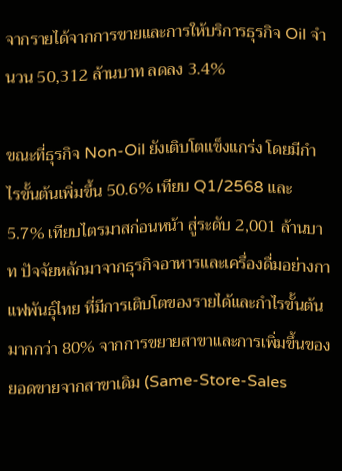จากรายได้จากการขายและการให้บริการธุรกิจ Oil จำนวน 50,312 ล้านบาท ลดลง 3.4%

ขณะที่ธุรกิจ Non-Oil ยังเติบโตแข็งแกร่ง โดยมีกำไรขั้นต้นเพิ่มขึ้น 50.6% เทียบ Q1/2568 และ 5.7% เทียบไตรมาสก่อนหน้า สู่ระดับ 2,001 ล้านบาท ปัจจัยหลักมาจากธุรกิจอาหารและเครื่องดื่มอย่างกาแฟพันธุ์ไทย ที่มีการเติบโตของรายได้และกำไรขั้นต้นมากกว่า 80% จากการขยายสาขาและการเพิ่มขึ้นของยอดขายจากสาขาเดิม (Same-Store-Sales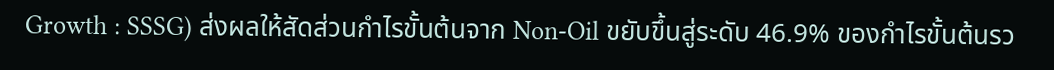Growth : SSSG) ส่งผลให้สัดส่วนกำไรขั้นต้นจาก Non-Oil ขยับขึ้นสู่ระดับ 46.9% ของกำไรขั้นต้นรว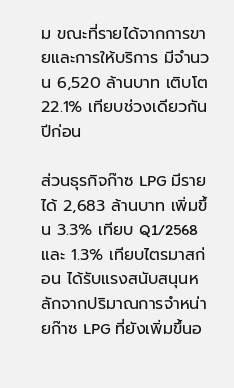ม ขณะที่รายได้จากการขายและการให้บริการ มีจำนวน 6,520 ล้านบาท เติบโต 22.1% เทียบช่วงเดียวกันปีก่อน

ส่วนธุรกิจก๊าซ LPG มีรายได้ 2,683 ล้านบาท เพิ่มขึ้น 3.3% เทียบ Q1/2568 และ 1.3% เทียบไตรมาสก่อน ได้รับแรงสนับสนุนหลักจากปริมาณการจำหน่ายก๊าซ LPG ที่ยังเพิ่มขึ้นอ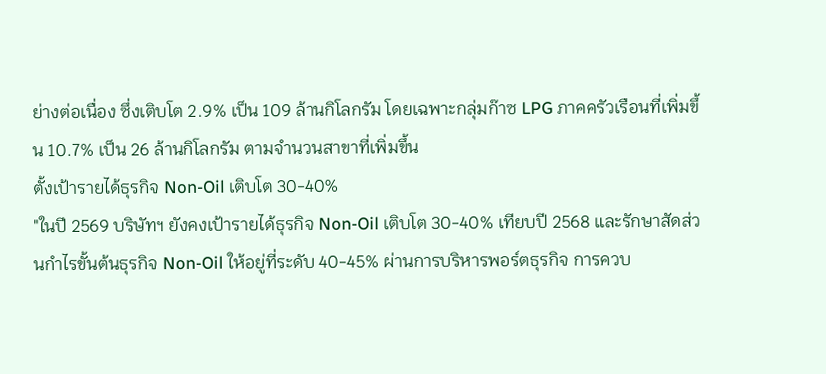ย่างต่อเนื่อง ซึ่งเติบโต 2.9% เป็น 109 ล้านกิโลกรัม โดยเฉพาะกลุ่มก๊าซ LPG ภาคครัวเรือนที่เพิ่มขึ้น 10.7% เป็น 26 ล้านกิโลกรัม ตามจำนวนสาขาที่เพิ่มขึ้น
ตั้งเป้ารายได้ธุรกิจ Non-Oil เติบโต 30-40%
"ในปี 2569 บริษัทฯ ยังคงเป้ารายได้ธุรกิจ Non-Oil เติบโต 30-40% เทียบปี 2568 และรักษาสัดส่วนกำไรขั้นต้นธุรกิจ Non-Oil ให้อยู่ที่ระดับ 40-45% ผ่านการบริหารพอร์ตธุรกิจ การควบ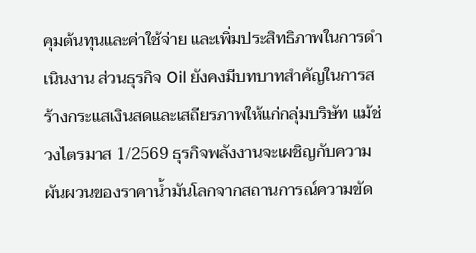คุมต้นทุนและค่าใช้จ่าย และเพิ่มประสิทธิภาพในการดำเนินงาน ส่วนธุรกิจ Oil ยังคงมีบทบาทสำคัญในการสร้างกระแสเงินสดและเสถียรภาพให้แก่กลุ่มบริษัท แม้ช่วงไตรมาส 1/2569 ธุรกิจพลังงานจะเผชิญกับความผันผวนของราคาน้ำมันโลกจากสถานการณ์ความขัด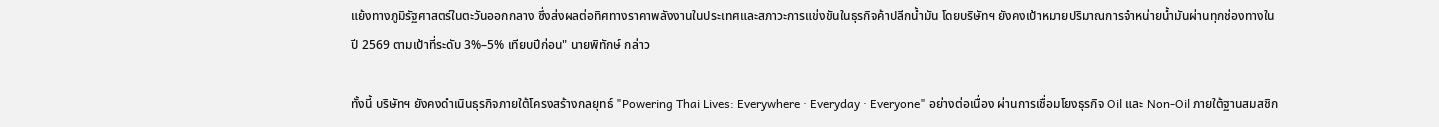แย้งทางภูมิรัฐศาสตร์ในตะวันออกกลาง ซึ่งส่งผลต่อทิศทางราคาพลังงานในประเทศและสภาวะการแข่งขันในธุรกิจค้าปลีกน้ำมัน โดยบริษัทฯ ยังคงเป้าหมายปริมาณการจำหน่ายน้ำมันผ่านทุกช่องทางในปี 2569 ตามเป้าที่ระดับ 3%–5% เทียบปีก่อน" นายพิทักษ์ กล่าว

ทั้งนี้ บริษัทฯ ยังคงดำเนินธุรกิจภายใต้โครงสร้างกลยุทธ์ "Powering Thai Lives: Everywhere · Everyday · Everyone" อย่างต่อเนื่อง ผ่านการเชื่อมโยงธุรกิจ Oil และ Non-Oil ภายใต้ฐานสมสชิก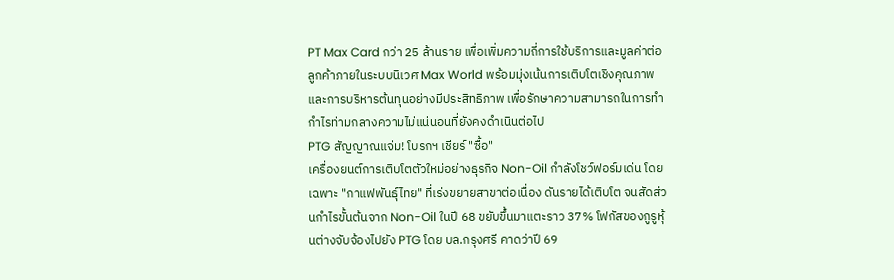PT Max Card กว่า 25 ล้านราย เพื่อเพิ่มความถี่การใช้บริการและมูลค่าต่อลูกค้าภายในระบบนิเวศ Max World พร้อมมุ่งเน้นการเติบโตเชิงคุณภาพและการบริหารต้นทุนอย่างมีประสิทธิภาพ เพื่อรักษาความสามารถในการทำกำไรท่ามกลางความไม่แน่นอนที่ยังคงดำเนินต่อไป
PTG สัญญาณแจ่ม! โบรกฯ เชียร์ "ซื้อ"
เครื่องยนต์การเติบโตตัวใหม่อย่างธุรกิจ Non-Oil กำลังโชว์ฟอร์มเด่น โดยเฉพาะ "กาแฟพันธุ์ไทย" ที่เร่งขยายสาขาต่อเนื่อง ดันรายได้เติบโต จนสัดส่วนกำไรขั้นต้นจาก Non-Oil ในปี 68 ขยับขึ้นมาแตะราว 37% โฟกัสของกูรูหุ้นต่างจับจ้องไปยัง PTG โดย บล.กรุงศรี คาดว่าปี 69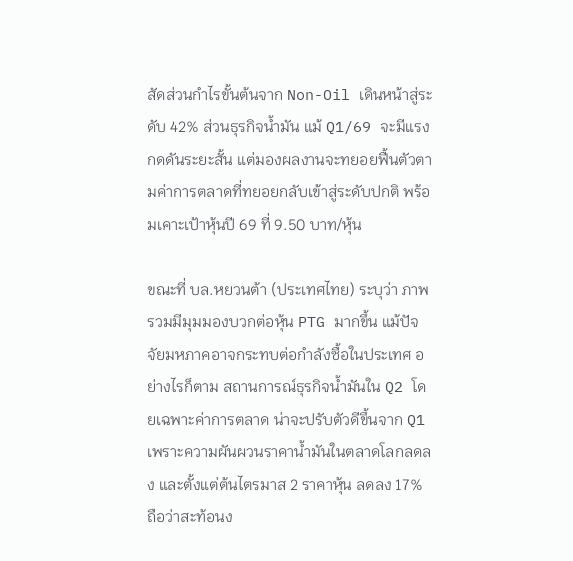สัดส่วนกำไรขั้นต้นจาก Non-Oil เดินหน้าสู่ระดับ 42% ส่วนธุรกิจน้ำมัน แม้ Q1/69 จะมีแรงกดดันระยะสั้น แต่มองผลงานจะทยอยฟื้นตัวตามค่าการตลาดที่ทยอยกลับเข้าสู่ระดับปกติ พร้อมเคาะเป้าหุ้นปี 69 ที่ 9.50 บาท/หุ้น

ขณะที่ บล.หยวนต้า (ประเทศไทย) ระบุว่า ภาพรวมมีมุมมองบวกต่อหุ้น PTG มากขึ้น แม้ปัจจัยมหภาคอาจกระทบต่อกำลังซื้อในประเทศ อย่างไรก็ตาม สถานการณ์ธุรกิจน้ำมันใน Q2 โดยเฉพาะค่าการตลาด น่าจะปรับตัวดีขึ้นจาก Q1 เพราะความผันผวนราคาน้ำมันในตลาดโลกลดลง และตั้งแต่ต้นไตรมาส 2 ราคาหุ้น ลดลง 17% ถือว่าสะท้อนง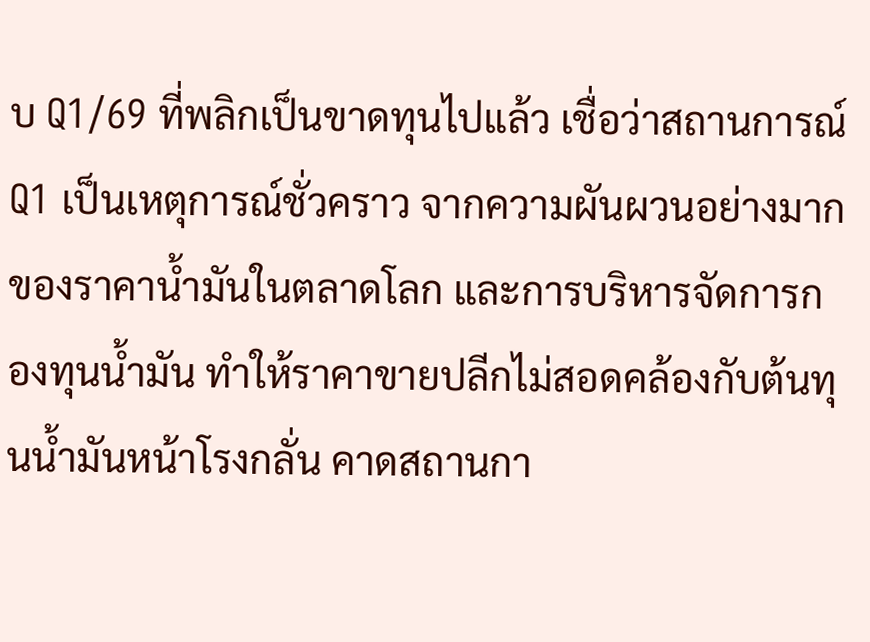บ Q1/69 ที่พลิกเป็นขาดทุนไปแล้ว เชื่อว่าสถานการณ์ Q1 เป็นเหตุการณ์ชั่วคราว จากความผันผวนอย่างมากของราคาน้ำมันในตลาดโลก และการบริหารจัดการกองทุนน้ำมัน ทำให้ราคาขายปลีกไม่สอดคล้องกับต้นทุนน้ำมันหน้าโรงกลั่น คาดสถานกา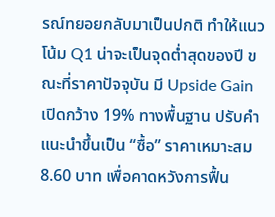รณ์ทยอยกลับมาเป็นปกติ ทำให้แนวโน้ม Q1 น่าจะเป็นจุดต่ำสุดของปี ขณะที่ราคาปัจจุบัน มี Upside Gain เปิดกว้าง 19% ทางพื้นฐาน ปรับคำแนะนำขึ้นเป็น “ซื้อ” ราคาเหมาะสม 8.60 บาท เพื่อคาดหวังการฟื้น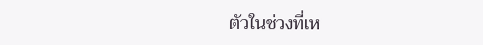ตัวในช่วงที่เห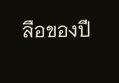ลือของปี